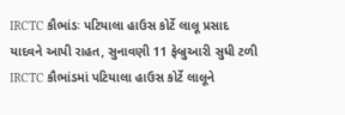IRCTC કૌભાંડઃ પટિયાલા હાઉસ કોર્ટે લાલૂ પ્રસાદ યાદવને આપી રાહત, સુનાવણી 11 ફેબ્રુઆરી સુધી ટળી
IRCTC કૌભાંડમાં પટિયાલા હાઉસ કોર્ટે લાલૂને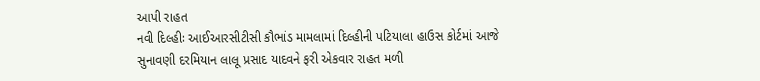આપી રાહત
નવી દિલ્હીઃ આઈઆરસીટીસી કૌભાંડ મામલામાં દિલ્હીની પટિયાલા હાઉસ કોર્ટમાં આજે સુનાવણી દરમિયાન લાલૂ પ્રસાદ યાદવને ફરી એકવાર રાહત મળી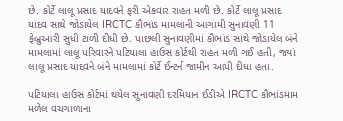છે. કોર્ટે લાલૂ પ્રસાદ યાદવને ફરી એકવાર રાહત મળી છે. કોર્ટે લાલૂ પ્રસાદ યાદવ સાથે જોડાયેલ IRCTC કૌભાંડ મામલાની આગામી સુનાવણી 11 ફેબ્રુઆરી સુધી ટાળી દીધી છે. પાછલી સુનાવણીમાં કૌભાંડ સાથે જોડાયેલ બંને મામલામાં લાલૂ પરિવારને પટિયાલા હાઉસ કોર્ટથી રાહત મળી ગઈ હતી, જ્યાં લાલૂ પ્રસાદ યાદવને બંને મામલામાં કોર્ટે ઈન્ટર્ન જામીન આપી દીધા હતા.

પટિયાલા હાઉસ કોર્ટમાં થયેલ સુનાવણી દરમિયાન ઈડીએ IRCTC કૌભાંડમામ મળેલ વચગાળાના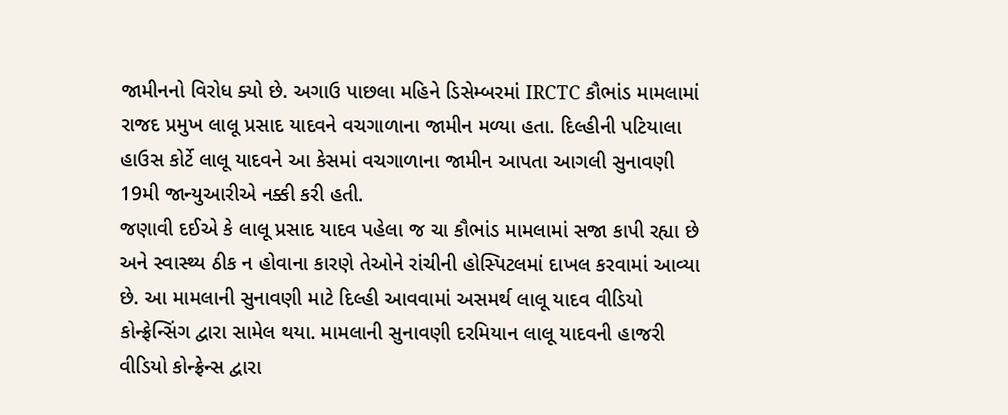જામીનનો વિરોધ ક્યો છે. અગાઉ પાછલા મહિને ડિસેમ્બરમાં IRCTC કૌભાંડ મામલામાં રાજદ પ્રમુખ લાલૂ પ્રસાદ યાદવને વચગાળાના જામીન મળ્યા હતા. દિલ્હીની પટિયાલા હાઉસ કોર્ટે લાલૂ યાદવને આ કેસમાં વચગાળાના જામીન આપતા આગલી સુનાવણી 19મી જાન્યુઆરીએ નક્કી કરી હતી.
જણાવી દઈએ કે લાલૂ પ્રસાદ યાદવ પહેલા જ ચા કૌભાંડ મામલામાં સજા કાપી રહ્યા છે અને સ્વાસ્થ્ય ઠીક ન હોવાના કારણે તેઓને રાંચીની હોસ્પિટલમાં દાખલ કરવામાં આવ્યા છે. આ મામલાની સુનાવણી માટે દિલ્હી આવવામાં અસમર્થ લાલૂ યાદવ વીડિયો કોન્ફ્રેન્સિંગ દ્વારા સામેલ થયા. મામલાની સુનાવણી દરમિયાન લાલૂ યાદવની હાજરી વીડિયો કોન્ફ્રેન્સ દ્વારા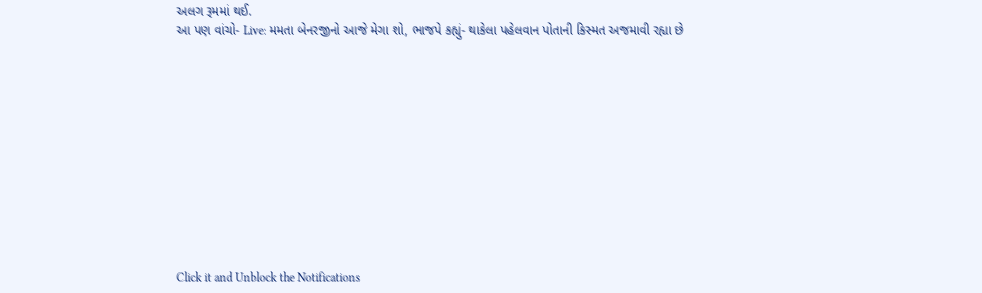અલગ રૂમમાં થઈ.
આ પણ વાંચો- Live: મમતા બેનરજીનો આજે મેગા શો, ભાજપે કહ્યું- થાકેલા પહેલવાન પોતાની કિસ્મત અજમાવી રહ્યા છે












Click it and Unblock the Notifications